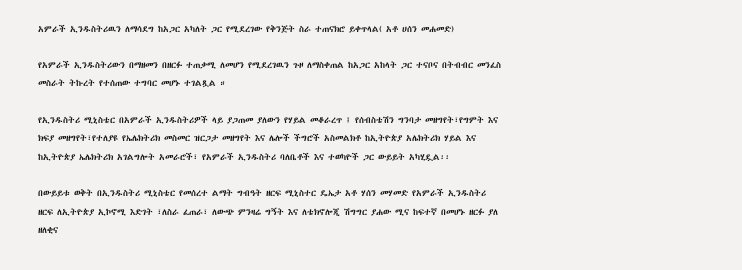አምራች ኢንዱስትሪዉን ለማሳደግ ከአጋር አካለት ጋር የሚደረገው የቅንጅት ስራ ተጠናክሮ ይቀጥላል( አቶ ሀሰን መሐመድ)

የአምራች ኢንዱስትሪውን በማዘመን በዘርፉ ተጠቃሚ ለመሆን የሚደረገዉን ጉዞ ለማስቀጠል ከአጋር አከላት ጋር ተናቦና በትብብር መንፈስ መስራት ትኩረት የተሰጠው ተግባር መሆኑ ተገልጿል ።

የኢንዱስትሪ ሚኒስቴር በአምራች ኢንዱስትሪዎች ላይ ያጋጠመ ያለውን የሃይል መቆራረጥ ፤ የሰብስቴሽን ግንባታ መዘግየት፣የግምት እና ክፍያ መዘግየት፣የተለያዩ የኤሌክትሪክ መስመር ዝርጋታ መዘግየት እና ሌሎች ችግሮች አስመልክቶ ከኢትዮጵያ አሌክትሪክ ሃይል እና ከኢትዮጵያ ኤሌክትሪክ አገልግሎት አመራሮች፣ የአምራች ኢንዱስትሪ ባለቤቶች እና ተወካዮች ጋር ውይይት አካሂዷል፡፡

በውይይቱ ወቅት በኢንዱስትሪ ሚኒስቴር የመሰረተ ልማት ግብዓት ዘርፍ ሚኒስተር ዴኤታ አቶ ሃሰን መሃመድ የአምራች ኢንዱስትሪ ዘርፍ ለኢትዮጵያ ኢኮኖሚ እድገት ፣ለስራ ፈጠራ፣ ለውጭ ምንዛሬ ግኝት እና ለቴክኖሎጂ ሽግግር ያሐው ሚና ከፍተኛ በመሆኑ ዘርፉ ያለ ዘለቂና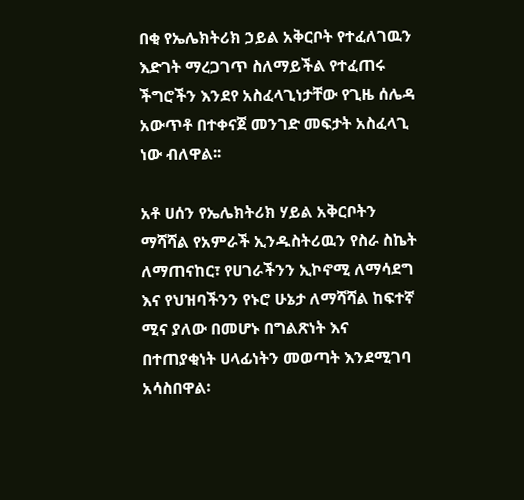በቂ የኤሌክትሪክ ኃይል አቅርቦት የተፈለገዉን እድገት ማረጋገጥ ስለማይችል የተፈጠሩ ችግሮችን እንደየ አስፈላጊነታቸው የጊዜ ሰሌዳ አውጥቶ በተቀናጀ መንገድ መፍታት አስፈላጊ ነው ብለዋል፡፡

አቶ ሀሰን የኤሌክትሪክ ሃይል አቅርቦትን ማሻሻል የአምራች ኢንዱስትሪዉን የስራ ስኬት ለማጠናከር፣ የሀገራችንን ኢኮኖሚ ለማሳደግ እና የህዝባችንን የኑሮ ሁኔታ ለማሻሻል ከፍተኛ ሚና ያለው በመሆኑ በግልጽነት እና በተጠያቂነት ሀላፊነትን መወጣት እንደሚገባ አሳስበዋል፡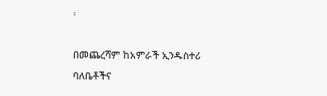፡

በመጨረሻም ከአምራች ኢንዱስተሪ ባለቤቶችና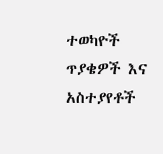ተወካዮች ጥያቄዎች እና አስተያየቶች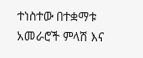ተነስተው በተቋማቱ አመራሮች ምላሽ እና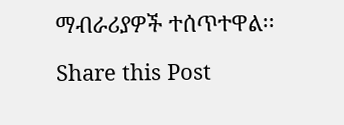ማብራሪያዎች ተሰጥተዋል፡፡

Share this Post